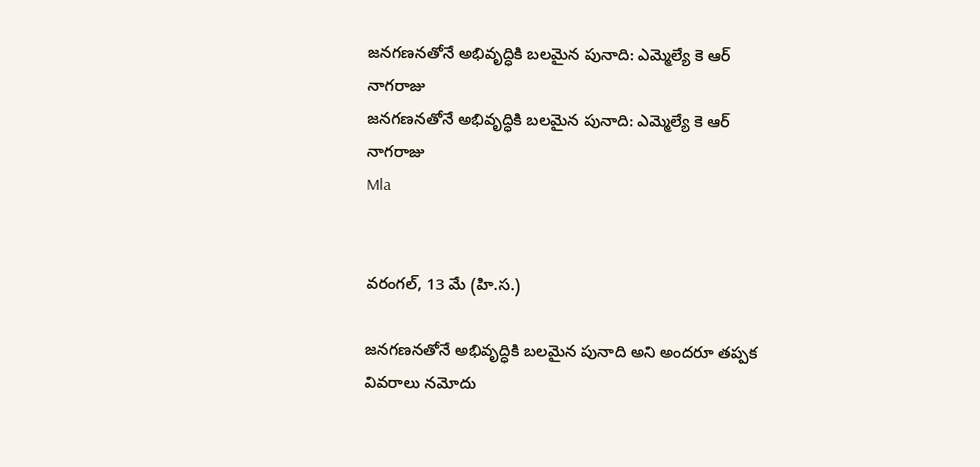జనగణనతోనే అభివృద్ధికి బలమైన పునాది: ఎమ్మెల్యే కె ఆర్ నాగరాజు
జనగణనతోనే అభివృద్ధికి బలమైన పునాది: ఎమ్మెల్యే కె ఆర్ నాగరాజు
Mla


వరంగల్, 13 మే (హి.స.)

జనగణనతోనే అభివృద్ధికి బలమైన పునాది అని అందరూ తప్పక వివరాలు నమోదు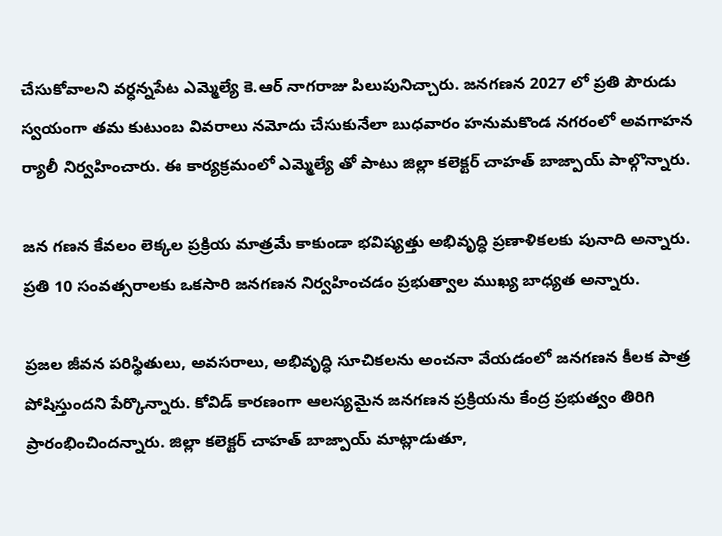చేసుకోవాలని వర్ధన్నపేట ఎమ్మెల్యే కె.ఆర్ నాగరాజు పిలుపునిచ్చారు. జనగణన 2027 లో ప్రతి పౌరుడు స్వయంగా తమ కుటుంబ వివరాలు నమోదు చేసుకునేలా బుధవారం హనుమకొండ నగరంలో అవగాహన ర్యాలీ నిర్వహించారు. ఈ కార్యక్రమంలో ఎమ్మెల్యే తో పాటు జిల్లా కలెక్టర్ చాహత్ బాజ్పాయ్ పాల్గొన్నారు.

జన గణన కేవలం లెక్కల ప్రక్రియ మాత్రమే కాకుండా భవిష్యత్తు అభివృద్ధి ప్రణాళికలకు పునాది అన్నారు. ప్రతి 10 సంవత్సరాలకు ఒకసారి జనగణన నిర్వహించడం ప్రభుత్వాల ముఖ్య బాధ్యత అన్నారు.

ప్రజల జీవన పరిస్థితులు, అవసరాలు, అభివృద్ధి సూచికలను అంచనా వేయడంలో జనగణన కీలక పాత్ర పోషిస్తుందని పేర్కొన్నారు. కోవిడ్ కారణంగా ఆలస్యమైన జనగణన ప్రక్రియను కేంద్ర ప్రభుత్వం తిరిగి ప్రారంభించిందన్నారు. జిల్లా కలెక్టర్ చాహత్ బాజ్పాయ్ మాట్లాడుతూ,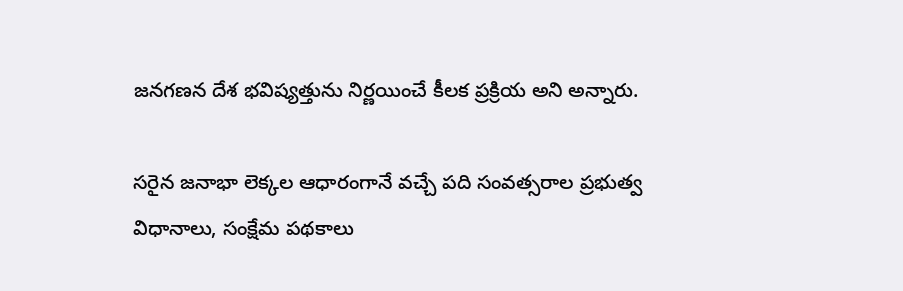జనగణన దేశ భవిష్యత్తును నిర్ణయించే కీలక ప్రక్రియ అని అన్నారు.

సరైన జనాభా లెక్కల ఆధారంగానే వచ్చే పది సంవత్సరాల ప్రభుత్వ విధానాలు, సంక్షేమ పథకాలు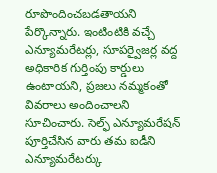రూపొందించబడతాయని పేర్కొన్నారు. ఇంటింటికి వచ్చే ఎన్యూమరేటర్లు, సూపర్వైజర్ల వద్ద అధికారిక గుర్తింపు కార్డులు ఉంటాయని, ప్రజలు నమ్మకంతో వివరాలు అందించాలని సూచించారు. సెల్ఫ్ ఎన్యూమరేషన్ పూర్తిచేసిన వారు తమ ఐడీని ఎన్యూమరేటర్కు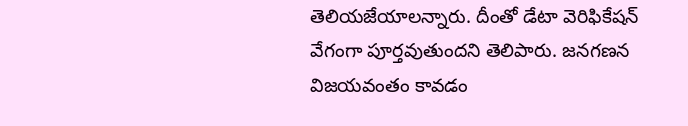తెలియజేయాలన్నారు. దీంతో డేటా వెరిఫికేషన్ వేగంగా పూర్తవుతుందని తెలిపారు. జనగణన విజయవంతం కావడం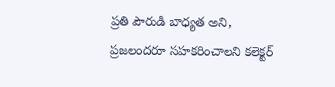ప్రతి పౌరుడి బాధ్యత అని, ప్రజలందరూ సహకరించాలని కలెక్టర్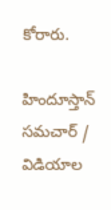కోరారు.

హిందూస్తాన్ సమచార్ / విడియాల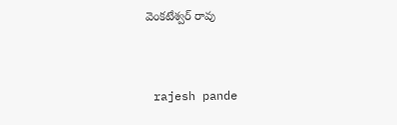వెంకటేశ్వర్ రావు


 rajesh pande